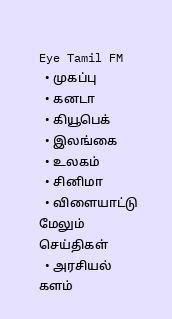Eye Tamil FM
  • முகப்பு
  • கனடா
  • கியூபெக்
  • இலங்கை
  • உலகம்
  • சினிமா
  • விளையாட்டு
மேலும் செய்திகள்
  • அரசியல் களம்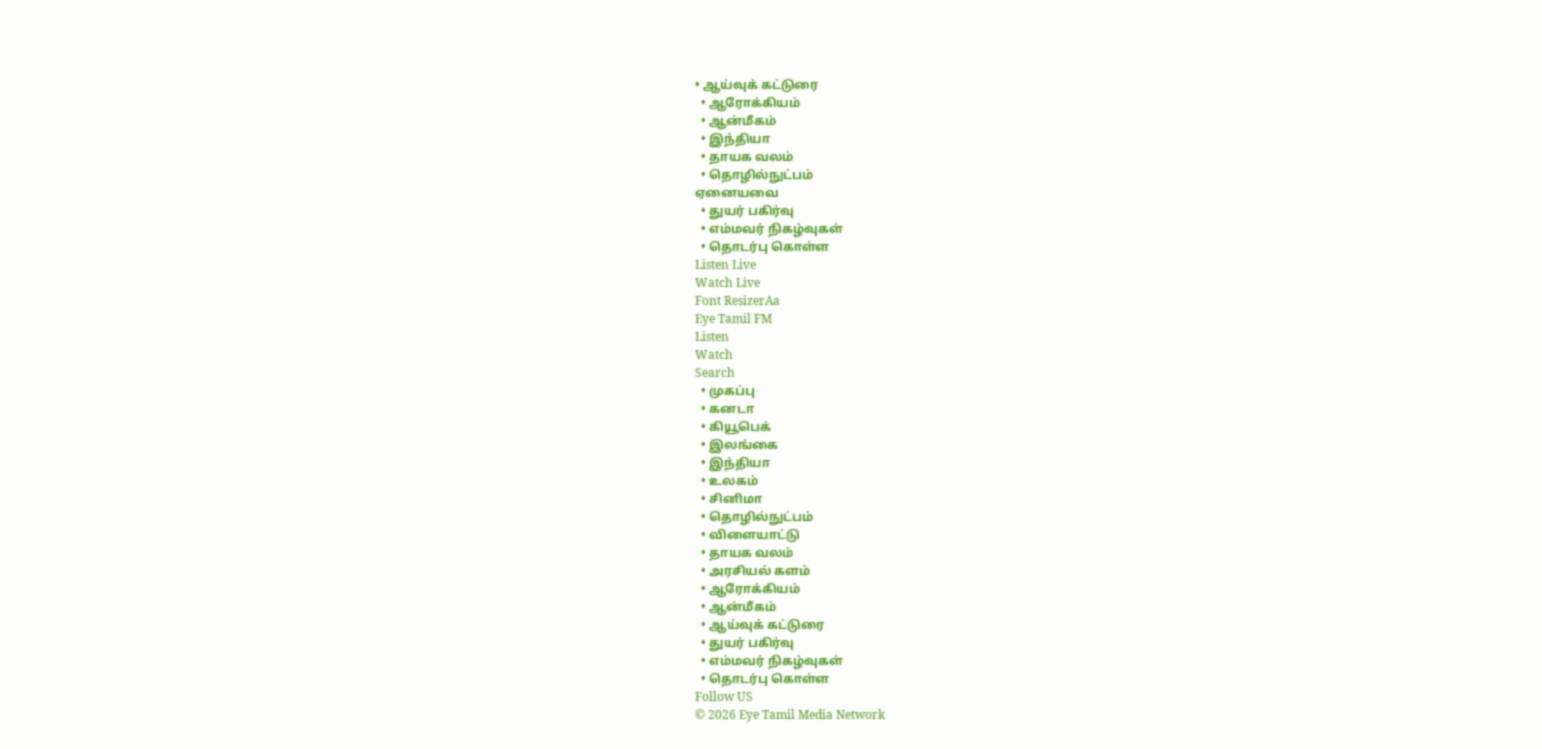• ஆய்வுக் கட்டுரை
  • ஆரோக்கியம்
  • ஆன்மீகம்
  • இந்தியா
  • தாயக வலம்
  • தொழில்நுட்பம்
ஏனையவை
  • துயர் பகிர்வு
  • எம்மவர் நிகழ்வுகள்
  • தொடர்பு கொள்ள
Listen Live
Watch Live
Font ResizerAa
Eye Tamil FM
Listen
Watch
Search
  • முகப்பு
  • கனடா
  • கியூபெக்
  • இலங்கை
  • இந்தியா
  • உலகம்
  • சினிமா
  • தொழில்நுட்பம்
  • விளையாட்டு
  • தாயக வலம்
  • அரசியல் களம்
  • ஆரோக்கியம்
  • ஆன்மீகம்
  • ஆய்வுக் கட்டுரை
  • துயர் பகிர்வு
  • எம்மவர் நிகழ்வுகள்
  • தொடர்பு கொள்ள
Follow US
© 2026 Eye Tamil Media Network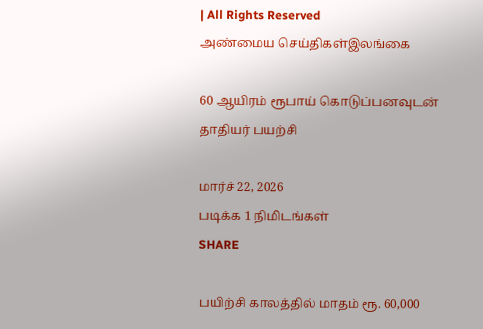| All Rights Reserved
அண்மைய செய்திகள்இலங்கை

60 ஆயிரம் ரூபாய் கொடுப்பனவுடன் தாதியர் பயற்சி

மார்ச் 22, 2026
படிக்க 1 நிமிடங்கள்
SHARE

பயிற்சி காலத்தில் மாதம் ரூ. 60,000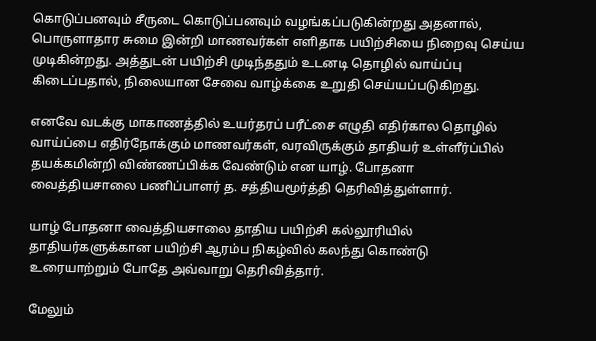கொடுப்பனவும் சீருடை கொடுப்பனவும் வழங்கப்படுகின்றது அதனால், பொருளாதார சுமை இன்றி மாணவர்கள் எளிதாக பயிற்சியை நிறைவு செய்ய முடிகின்றது. அத்துடன் பயிற்சி முடிந்ததும் உடனடி தொழில் வாய்ப்பு கிடைப்பதால், நிலையான சேவை வாழ்க்கை உறுதி செய்யப்படுகிறது.

எனவே வடக்கு மாகாணத்தில் உயர்தரப் பரீட்சை எழுதி எதிர்கால தொழில் வாய்ப்பை எதிர்நோக்கும் மாணவர்கள், வரவிருக்கும் தாதியர் உள்ளீர்ப்பில் தயக்கமின்றி விண்ணப்பிக்க வேண்டும் என யாழ். போதனா வைத்தியசாலை பணிப்பாளர் த. சத்தியமூர்த்தி தெரிவித்துள்ளார்.

யாழ் போதனா வைத்தியசாலை தாதிய பயிற்சி கல்லூரியில் தாதியர்களுக்கான பயிற்சி ஆரம்ப நிகழ்வில் கலந்து கொண்டு உரையாற்றும் போதே அவ்வாறு தெரிவித்தார்.

மேலும்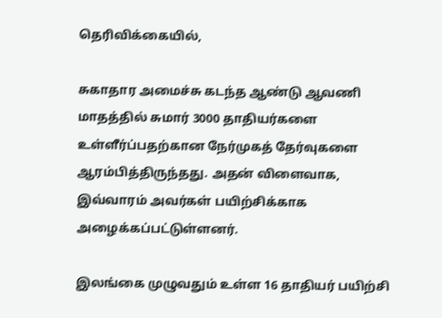தெரிவிக்கையில்,

சுகாதார அமைச்சு கடந்த ஆண்டு ஆவணி மாதத்தில் சுமார் 3000 தாதியர்களை உள்ளீர்ப்பதற்கான நேர்முகத் தேர்வுகளை ஆரம்பித்திருந்தது. அதன் விளைவாக, இவ்வாரம் அவர்கள் பயிற்சிக்காக அழைக்கப்பட்டுள்ளனர்.

இலங்கை முழுவதும் உள்ள 16 தாதியர் பயிற்சி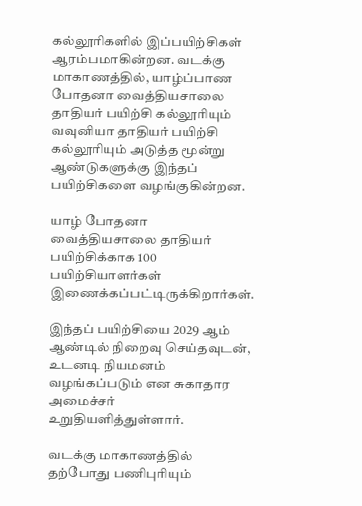கல்லூரிகளில் இப்பயிற்சிகள் ஆரம்பமாகின்றன. வடக்கு மாகாணத்தில், யாழ்ப்பாண போதனா வைத்தியசாலை தாதியர் பயிற்சி கல்லூரியும் வவுனியா தாதியர் பயிற்சி கல்லூரியும் அடுத்த மூன்று ஆண்டுகளுக்கு இந்தப் பயிற்சிகளை வழங்குகின்றன.

யாழ் போதனா வைத்தியசாலை தாதியர் பயிற்சிக்காக 100 பயிற்சியாளர்கள் இணைக்கப்பட்டிருக்கிறார்கள்.

இந்தப் பயிற்சியை 2029 ஆம் ஆண்டில் நிறைவு செய்தவுடன், உடனடி நியமனம் வழங்கப்படும் என சுகாதார அமைச்சர் உறுதியளித்துள்ளார்.

வடக்கு மாகாணத்தில் தற்போது பணிபுரியும்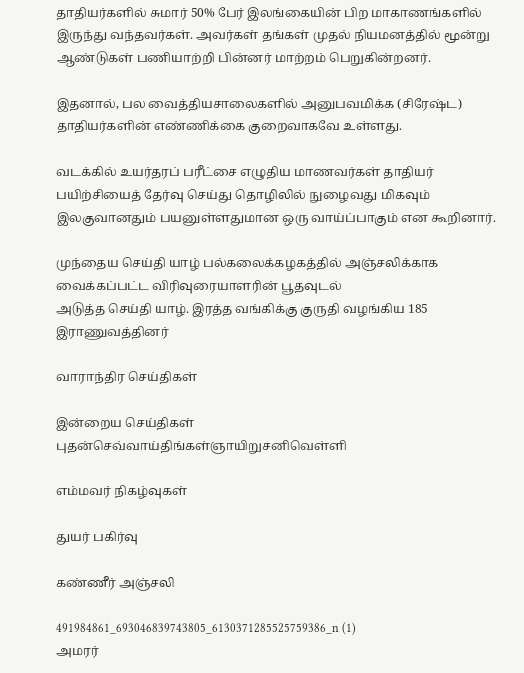தாதியர்களில் சுமார் 50% பேர் இலங்கையின் பிற மாகாணங்களில் இருந்து வந்தவர்கள். அவர்கள் தங்கள் முதல் நியமனத்தில் மூன்று ஆண்டுகள் பணியாற்றி பின்னர் மாற்றம் பெறுகின்றனர்.

இதனால், பல வைத்தியசாலைகளில் அனுபவமிக்க (சிரேஷ்ட) தாதியர்களின் எண்ணிக்கை குறைவாகவே உள்ளது.

வடக்கில் உயர்தரப் பரீட்சை எழுதிய மாணவர்கள் தாதியர் பயிற்சியைத் தேர்வு செய்து தொழிலில் நுழைவது மிகவும் இலகுவானதும் பயனுள்ளதுமான ஒரு வாய்ப்பாகும் என கூறினார்.

முந்தைய செய்தி யாழ் பல்கலைக்கழகத்தில் அஞ்சலிக்காக வைக்கப்பட்ட விரிவுரையாளரின் பூதவுடல்
அடுத்த செய்தி யாழ். இரத்த வங்கிக்கு குருதி வழங்கிய 185 இராணுவத்தினர்

வாராந்திர செய்திகள்

இன்றைய செய்திகள்
புதன்செவ்வாய்திங்கள்ஞாயிறுசனிவெள்ளி

எம்மவர் நிகழ்வுகள்

துயர் பகிர்வு

கண்ணீர் அஞ்சலி

491984861_693046839743805_6130371285525759386_n (1)
அமரர்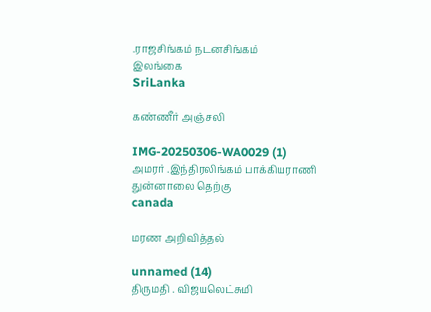.ராஜசிங்கம் நடனசிங்கம்
இலங்கை
SriLanka

கண்ணீர் அஞ்சலி

IMG-20250306-WA0029 (1)
அமரர் .இந்திரலிங்கம் பாக்கியராணி
துன்னாலை தெற்கு
canada

மரண அறிவித்தல்

unnamed (14)
திருமதி . விஜயலெட்சுமி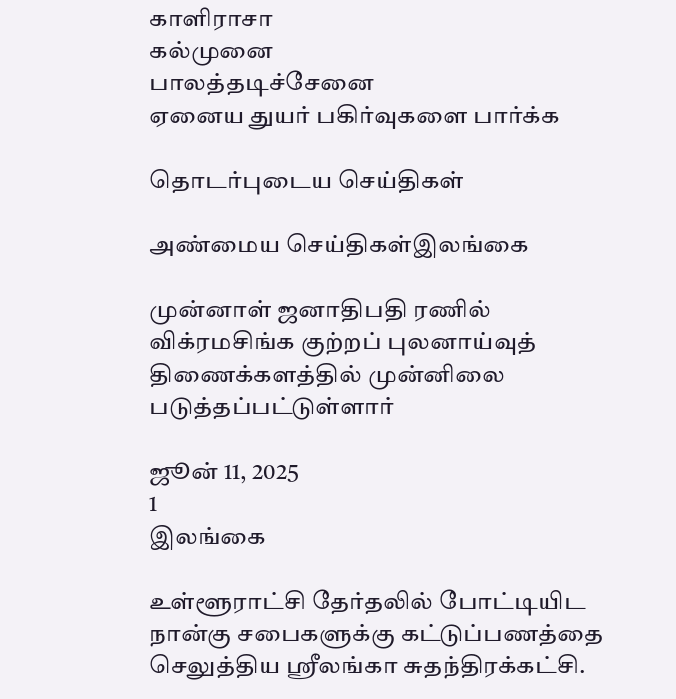காளிராசா
கல்முனை
பாலத்தடிச்சேனை
ஏனைய துயர் பகிர்வுகளை பார்க்க

தொடர்புடைய செய்திகள்

அண்மைய செய்திகள்இலங்கை

முன்னாள் ஜனாதிபதி ரணில் விக்ரமசிங்க குற்றப் புலனாய்வுத் திணைக்களத்தில் முன்னிலை படுத்தப்பட்டுள்ளார்

ஜூன் 11, 2025
1
இலங்கை

உள்ளூராட்சி தேர்தலில் போட்டியிட நான்கு சபைகளுக்கு கட்டுப்பணத்தை செலுத்திய ஸ்ரீலங்கா சுதந்திரக்கட்சி.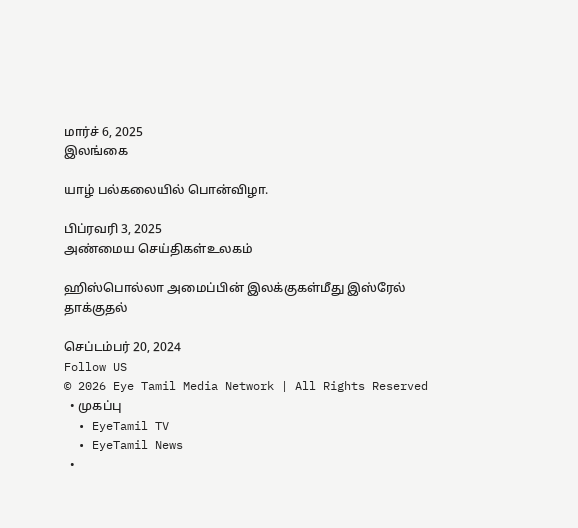மார்ச் 6, 2025
இலங்கை

யாழ் பல்கலையில் பொன்விழா.

பிப்ரவரி 3, 2025
அண்மைய செய்திகள்உலகம்

ஹிஸ்பொல்லா அமைப்பின் இலக்குகள்மீது இஸ்ரேல் தாக்குதல்

செப்டம்பர் 20, 2024
Follow US
© 2026 Eye Tamil Media Network | All Rights Reserved
  • முகப்பு
  • EyeTamil TV
  • EyeTamil News
  •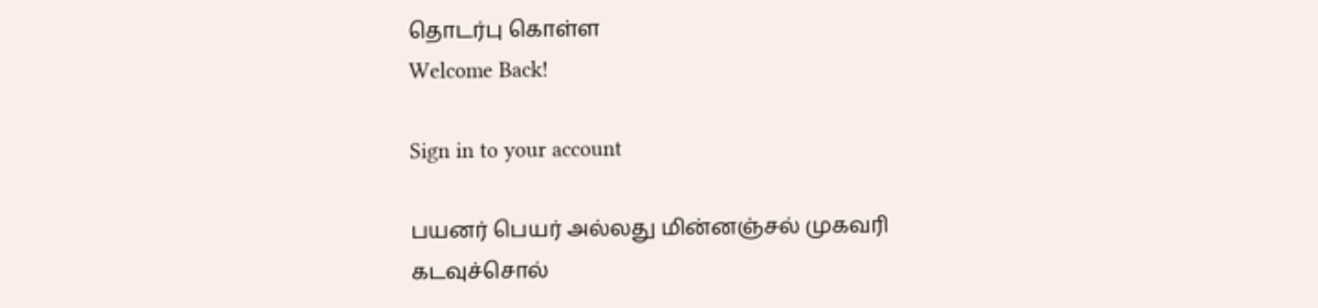தொடர்பு கொள்ள
Welcome Back!

Sign in to your account

பயனர் பெயர் அல்லது மின்னஞ்சல் முகவரி
கடவுச்சொல்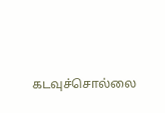கடவுச்சொல்லை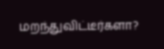மறந்துவிட்டீர்களா?